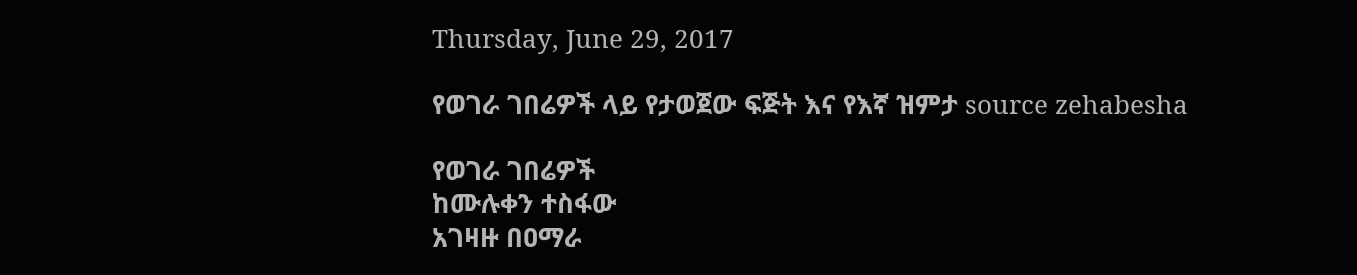Thursday, June 29, 2017

የወገራ ገበሬዎች ላይ የታወጀው ፍጅት እና የእኛ ዝምታ source zehabesha

የወገራ ገበሬዎች
ከሙሉቀን ተስፋው
አገዛዙ በዐማራ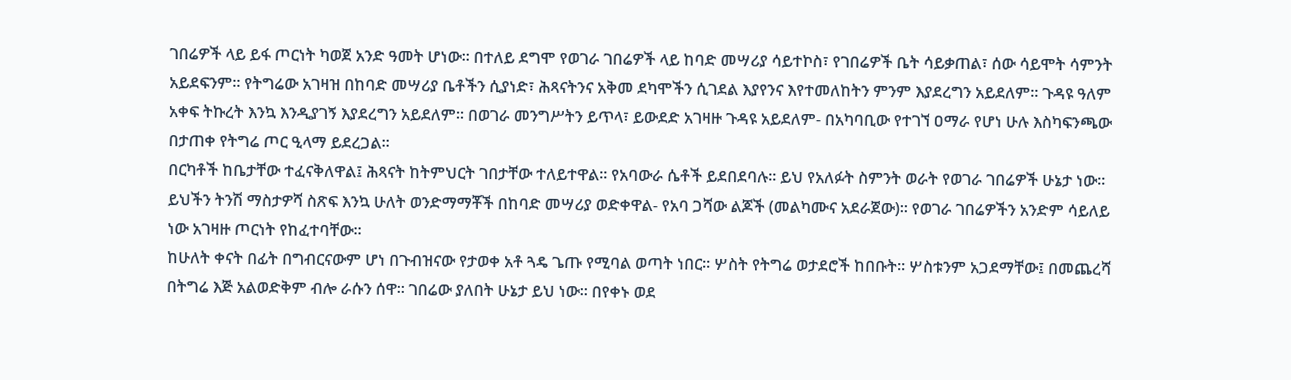ገበሬዎች ላይ ይፋ ጦርነት ካወጀ አንድ ዓመት ሆነው፡፡ በተለይ ደግሞ የወገራ ገበሬዎች ላይ ከባድ መሣሪያ ሳይተኮስ፣ የገበሬዎች ቤት ሳይቃጠል፣ ሰው ሳይሞት ሳምንት አይደፍንም፡፡ የትግሬው አገዛዝ በከባድ መሣሪያ ቤቶችን ሲያነድ፣ ሕጻናትንና አቅመ ደካሞችን ሲገደል እያየንና እየተመለከትን ምንም እያደረግን አይደለም፡፡ ጉዳዩ ዓለም አቀፍ ትኩረት እንኳ እንዲያገኝ እያደረግን አይደለም፡፡ በወገራ መንግሥትን ይጥላ፣ ይውደድ አገዛዙ ጉዳዩ አይደለም- በአካባቢው የተገኘ ዐማራ የሆነ ሁሉ እስካፍንጫው በታጠቀ የትግሬ ጦር ዒላማ ይደረጋል፡፡
በርካቶች ከቤታቸው ተፈናቅለዋል፤ ሕጻናት ከትምህርት ገበታቸው ተለይተዋል፡፡ የአባውራ ሴቶች ይደበደባሉ፡፡ ይህ የአለፉት ስምንት ወራት የወገራ ገበሬዎች ሁኔታ ነው፡፡ ይህችን ትንሽ ማስታዎሻ ስጽፍ እንኳ ሁለት ወንድማማቾች በከባድ መሣሪያ ወድቀዋል- የአባ ጋሻው ልጆች (መልካሙና አደራጀው)፡፡ የወገራ ገበሬዎችን አንድም ሳይለይ ነው አገዛዙ ጦርነት የከፈተባቸው፡፡
ከሁለት ቀናት በፊት በግብርናውም ሆነ በጉብዝናው የታወቀ አቶ ጓዴ ጌጡ የሚባል ወጣት ነበር፡፡ ሦስት የትግሬ ወታደሮች ከበቡት፡፡ ሦስቱንም አጋደማቸው፤ በመጨረሻ በትግሬ እጅ አልወድቅም ብሎ ራሱን ሰዋ፡፡ ገበሬው ያለበት ሁኔታ ይህ ነው፡፡ በየቀኑ ወደ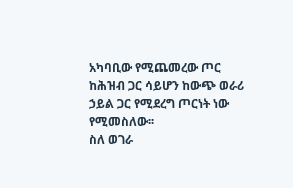አካባቢው የሚጨመረው ጦር ከሕዝብ ጋር ሳይሆን ከውጭ ወራሪ ኃይል ጋር የሚደረግ ጦርነት ነው የሚመስለው፡፡
ስለ ወገራ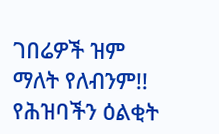ገበሬዎች ዝም ማለት የለብንም!! የሕዝባችን ዕልቂት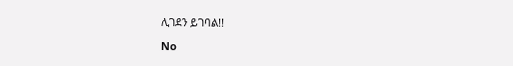ሊገደን ይገባል!!

No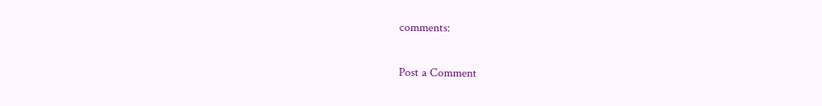comments:

Post a Comment